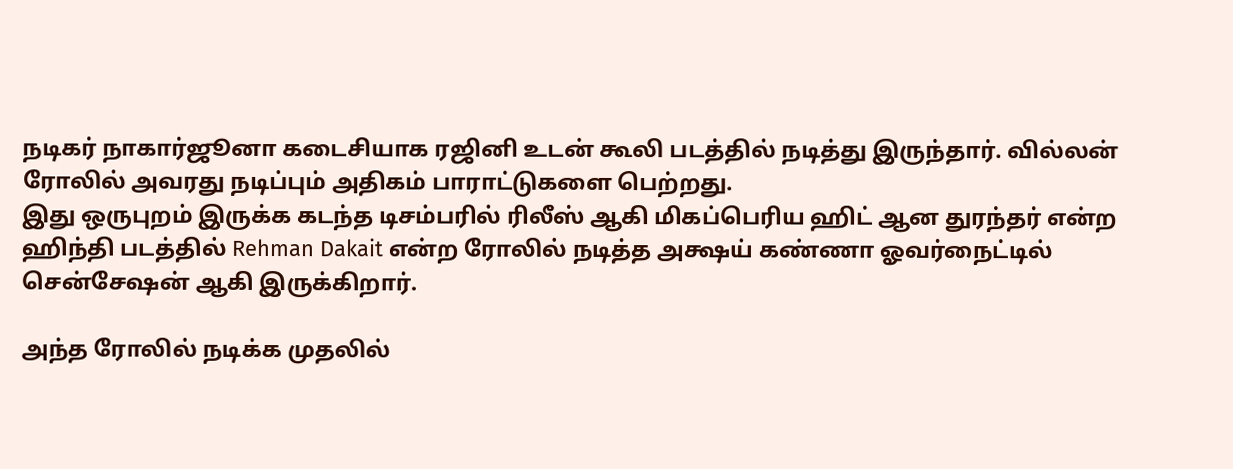நடிகர் நாகார்ஜூனா கடைசியாக ரஜினி உடன் கூலி படத்தில் நடித்து இருந்தார். வில்லன் ரோலில் அவரது நடிப்பும் அதிகம் பாராட்டுகளை பெற்றது.
இது ஒருபுறம் இருக்க கடந்த டிசம்பரில் ரிலீஸ் ஆகி மிகப்பெரிய ஹிட் ஆன துரந்தர் என்ற ஹிந்தி படத்தில் Rehman Dakait என்ற ரோலில் நடித்த அக்ஷய் கண்ணா ஓவர்நைட்டில் சென்சேஷன் ஆகி இருக்கிறார்.

அந்த ரோலில் நடிக்க முதலில்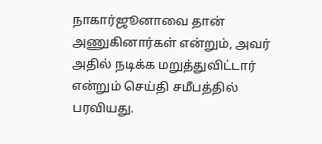நாகார்ஜூனாவை தான் அணுகினார்கள் என்றும், அவர் அதில் நடிக்க மறுத்துவிட்டார் என்றும் செய்தி சமீபத்தில் பரவியது.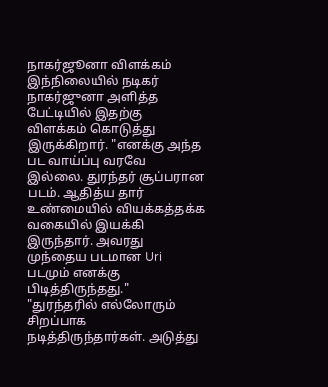நாகர்ஜூனா விளக்கம்
இந்நிலையில் நடிகர் நாகர்ஜுனா அளித்த பேட்டியில் இதற்கு விளக்கம் கொடுத்து இருக்கிறார். "எனக்கு அந்த பட வாய்ப்பு வரவே இல்லை. துரந்தர் சூப்பரான படம். ஆதித்ய தார் உண்மையில் வியக்கத்தக்க வகையில் இயக்கி இருந்தார். அவரது முந்தைய படமான Uri படமும் எனக்கு பிடித்திருந்தது."
"துரந்தரில் எல்லோரும் சிறப்பாக நடித்திருந்தார்கள். அடுத்து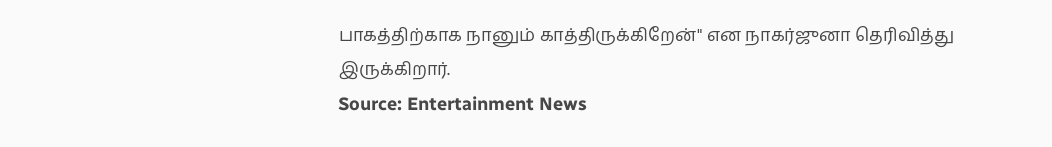பாகத்திற்காக நானும் காத்திருக்கிறேன்" என நாகர்ஜுனா தெரிவித்து இருக்கிறார்.
Source: Entertainment News